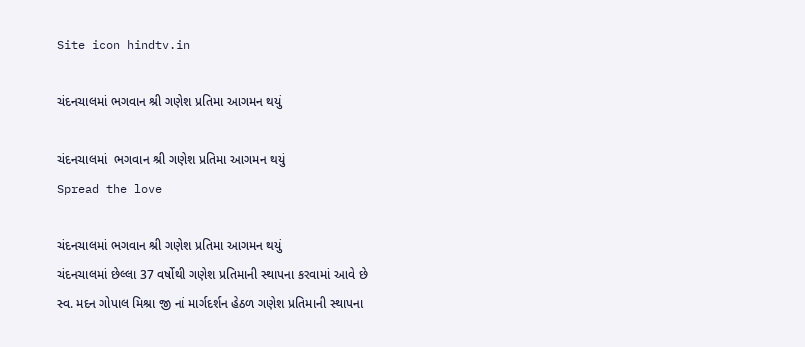Site icon hindtv.in

ચંદનચાલમાં ભગવાન શ્રી ગણેશ પ્રતિમા આગમન થયું

ચંદનચાલમાં  ભગવાન શ્રી ગણેશ પ્રતિમા આગમન થયું
Spread the love

ચંદનચાલમાં ભગવાન શ્રી ગણેશ પ્રતિમા આગમન થયું
ચંદનચાલમાં છેલ્લા 37 વર્ષોથી ગણેશ પ્રતિમાની સ્થાપના કરવામાં આવે છે
સ્વ. મદન ગોપાલ મિશ્રા જી નાં માર્ગદર્શન હેઠળ ગણેશ પ્રતિમાની સ્થાપના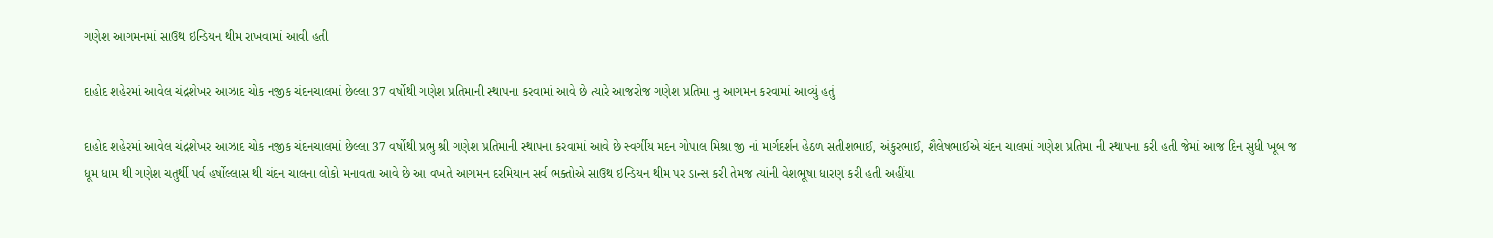ગણેશ આગમનમાં સાઉથ ઇન્ડિયન થીમ રાખવામાં આવી હતી

દાહોદ શહેરમાં આવેલ ચંદ્રશેખર આઝાદ ચોક નજીક ચંદનચાલમાં છેલ્લા 37 વર્ષોથી ગણેશ પ્રતિમાની સ્થાપના કરવામાં આવે છે ત્યારે આજરોજ ગણેશ પ્રતિમા નુ આગમન કરવામાં આવ્યું હતું

દાહોદ શહેરમાં આવેલ ચંદ્રશેખર આઝાદ ચોક નજીક ચંદનચાલમાં છેલ્લા 37 વર્ષોથી પ્રભુ શ્રી ગણેશ પ્રતિમાની સ્થાપના કરવામાં આવે છે સ્વર્ગીય મદન ગોપાલ મિશ્રા જી નાં માર્ગદર્શન હેઠળ સતીશભાઈ, અંકુરભાઈ, શૈલેષભાઈએ ચંદન ચાલમાં ગણેશ પ્રતિમા ની સ્થાપના કરી હતી જેમાં આજ દિન સુધી ખૂબ જ ધૂમ ધામ થી ગણેશ ચતુર્થી પર્વ હર્ષોલ્લાસ થી ચંદન ચાલના લોકો મનાવતા આવે છે આ વખતે આગમન દરમિયાન સર્વ ભક્તોએ સાઉથ ઇન્ડિયન થીમ પર ડાન્સ કરી તેમજ ત્યાંની વેશભૂષા ધારણ કરી હતી અહીંયા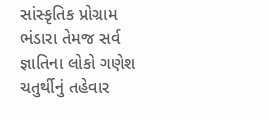સાંસ્કૃતિક પ્રોગ્રામ ભંડારા તેમજ સર્વ જ્ઞાતિના લોકો ગણેશ ચતુર્થીનું તહેવાર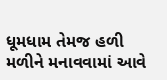ધૂમધામ તેમજ હળી મળીને મનાવવામાં આવે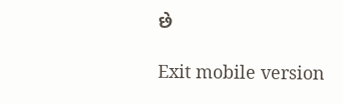છે

Exit mobile version